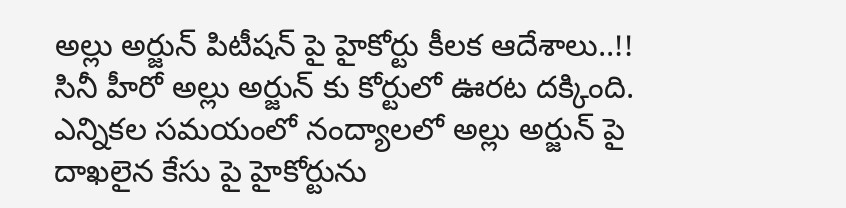అల్లు అర్జున్ పిటీషన్ పై హైకోర్టు కీలక ఆదేశాలు..!!
సినీ హీరో అల్లు అర్జున్ కు కోర్టులో ఊరట దక్కింది. ఎన్నికల సమయంలో నంద్యాలలో అల్లు అర్జున్ పై దాఖలైన కేసు పై హైకోర్టును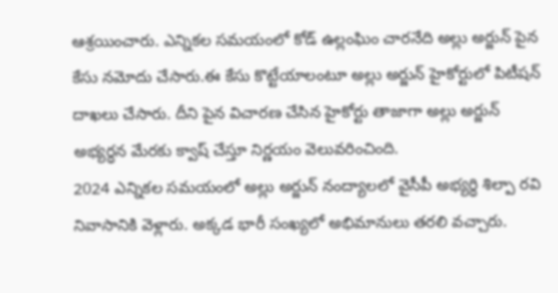ఆశ్రయించారు. ఎన్నికల సమయంలో కోడ్ ఉల్లంఘిం చారనేది అల్లు అర్జున్ పైన కేసు నమోదు చేసారు.ఈ కేసు కొట్టేయాలంటూ అల్లు అర్జున్ హైకోర్టులో పిటీషన్ దాఖలు చేసారు. దీని పైన విచారణ చేసిన హైకోర్టు తాజాగా అల్లు అర్జున్ అభ్యర్ధన మేరకు క్వాష్ చేస్తూ నిర్ణయం వెలువరించింది.
2024 ఎన్నికల సమయంలో అల్లు అర్జున్ నంద్యాలలో వైసీపీ అభ్యర్ధి శిల్పా రవి నివాసానికి వెళ్లారు. అక్కడ భారీ సంఖ్యలో అభిమానులు తరలి వచ్చారు.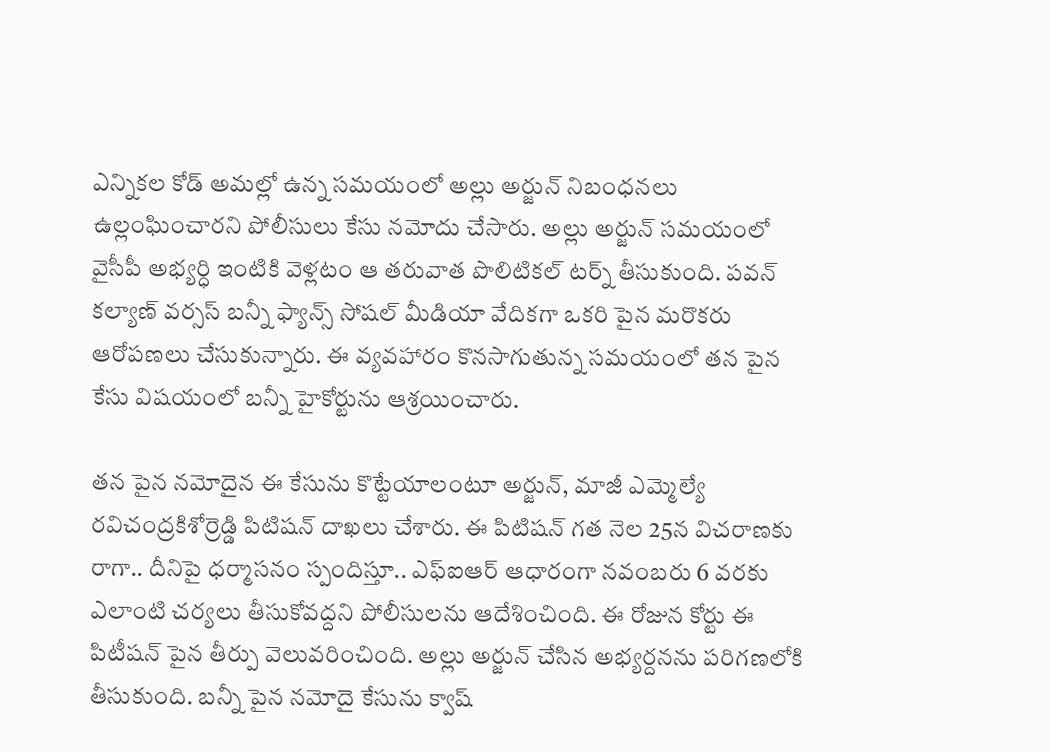ఎన్నికల కోడ్ అమల్లో ఉన్న సమయంలో అల్లు అర్జున్ నిబంధనలు ఉల్లంఘించారని పోలీసులు కేసు నమోదు చేసారు. అల్లు అర్జున్ సమయంలో వైసీపీ అభ్యర్ధి ఇంటికి వెళ్లటం ఆ తరువాత పొలిటికల్ టర్న్ తీసుకుంది. పవన్ కల్యాణ్ వర్సస్ బన్నీ ఫ్యాన్స్ సోషల్ మీడియా వేదికగా ఒకరి పైన మరొకరు ఆరోపణలు చేసుకున్నారు. ఈ వ్యవహారం కొనసాగుతున్న సమయంలో తన పైన కేసు విషయంలో బన్నీ హైకోర్టును ఆశ్రయించారు.

తన పైన నమోదైన ఈ కేసును కొట్టేయాలంటూ అర్జున్, మాజీ ఎమ్మెల్యే రవిచంద్రకిశోర్రెడ్డి పిటిషన్ దాఖలు చేశారు. ఈ పిటిషన్ గత నెల 25న విచరాణకు రాగా.. దీనిపై ధర్మాసనం స్పందిస్తూ.. ఎఫ్ఐఆర్ ఆధారంగా నవంబరు 6 వరకు ఎలాంటి చర్యలు తీసుకోవద్దని పోలీసులను ఆదేశించింది. ఈ రోజున కోర్టు ఈ పిటీషన్ పైన తీర్పు వెలువరించింది. అల్లు అర్జున్ చేసిన అభ్యర్దనను పరిగణలోకి తీసుకుంది. బన్నీ పైన నమోదై కేసును క్వాష్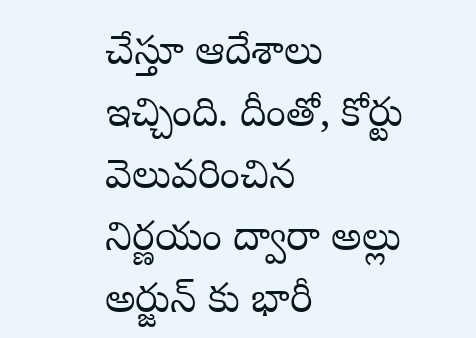చేస్తూ ఆదేశాలు ఇచ్చింది. దీంతో, కోర్టు వెలువరించిన నిర్ణయం ద్వారా అల్లు అర్జున్ కు భారీ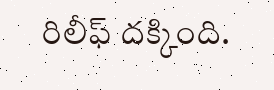రిలీఫ్ దక్కింది.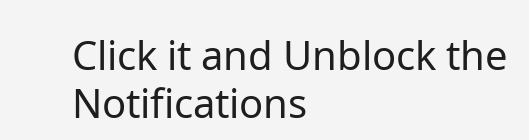Click it and Unblock the Notifications